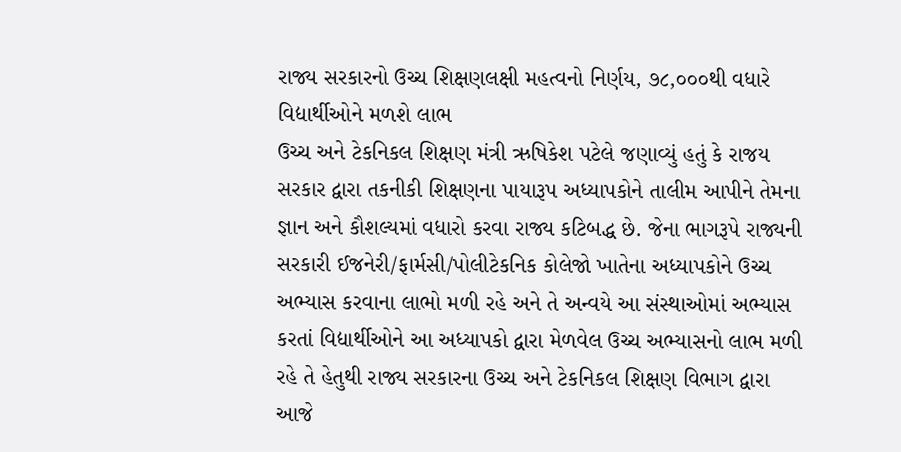રાજ્ય સરકારનો ઉચ્ચ શિક્ષણલક્ષી મહત્વનો નિર્ણય, ૭૮,૦૦૦થી વધારે વિદ્યાર્થીઓને મળશે લાભ
ઉચ્ચ અને ટેકનિકલ શિક્ષણ મંત્રી ઋષિકેશ પટેલે જણાવ્યું હતું કે રાજય સરકાર દ્વારા તકનીકી શિક્ષણના પાયારૂપ અધ્યાપકોને તાલીમ આપીને તેમના જ્ઞાન અને કૌશલ્યમાં વધારો કરવા રાજ્ય કટિબદ્ધ છે. જેના ભાગરૂપે રાજ્યની સરકારી ઈજનેરી/ફાર્મસી/પોલીટેકનિક કોલેજો ખાતેના અધ્યાપકોને ઉચ્ચ અભ્યાસ કરવાના લાભો મળી રહે અને તે અન્વયે આ સંસ્થાઓમાં અભ્યાસ કરતાં વિદ્યાર્થીઓને આ અધ્યાપકો દ્વારા મેળવેલ ઉચ્ચ અભ્યાસનો લાભ મળી રહે તે હેતુથી રાજ્ય સરકારના ઉચ્ચ અને ટેકનિકલ શિક્ષણ વિભાગ દ્વારા આજે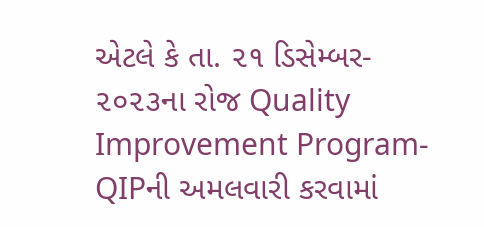એટલે કે તા. ૨૧ ડિસેમ્બર- ૨૦૨૩ના રોજ Quality Improvement Program-QIPની અમલવારી કરવામાં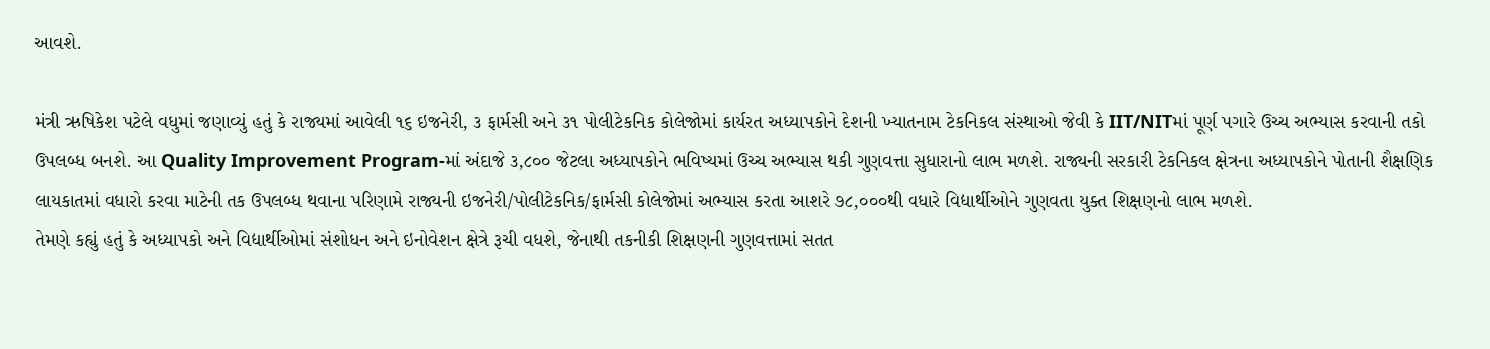આવશે.

મંત્રી ઋષિકેશ પટેલે વધુમાં જણાવ્યું હતું કે રાજ્યમાં આવેલી ૧૬ ઇજનેરી, ૩ ફાર્મસી અને ૩૧ પોલીટેકનિક કોલેજોમાં કાર્યરત અધ્યાપકોને દેશની ખ્યાતનામ ટેકનિકલ સંસ્થાઓ જેવી કે IIT/NITમાં પૂર્ણ પગારે ઉચ્ચ અભ્યાસ કરવાની તકો ઉપલબ્ધ બનશે. આ Quality Improvement Program-માં અંદાજે ૩,૮૦૦ જેટલા અધ્યાપકોને ભવિષ્યમાં ઉચ્ચ અભ્યાસ થકી ગુણવત્તા સુધારાનો લાભ મળશે. રાજ્યની સરકારી ટેકનિકલ ક્ષેત્રના અધ્યાપકોને પોતાની શૈક્ષણિક લાયકાતમાં વધારો કરવા માટેની તક ઉપલબ્ધ થવાના પરિણામે રાજ્યની ઇજનેરી/પોલીટેકનિક/ફાર્મસી કોલેજોમાં અભ્યાસ કરતા આશરે ૭૮,૦૦૦થી વધારે વિદ્યાર્થીઓને ગુણવતા યુક્ત શિક્ષણનો લાભ મળશે.
તેમણે કહ્યું હતું કે અધ્યાપકો અને વિદ્યાર્થીઓમાં સંશોધન અને ઇનોવેશન ક્ષેત્રે રૂચી વધશે, જેનાથી તકનીકી શિક્ષણની ગુણવત્તામાં સતત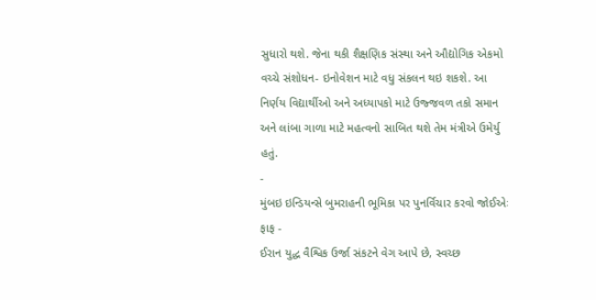સુધારો થશે. જેના થકી શૈક્ષણિક સંસ્થા અને ઔદ્યોગિક એકમો વચ્ચે સંશોધન- ઇનોવેશન માટે વધુ સંકલન થઇ શકશે. આ નિર્ણય વિદ્યાર્થીઓ અને અધ્યાપકો માટે ઉજ્જવળ તકો સમાન અને લાંબા ગાળા માટે મહત્વનો સાબિત થશે તેમ મંત્રીએ ઉમેર્યુ હતું.
-
મુંબઇ ઇન્ડિયન્સે બુમરાહની ભૂમિકા પર પુનર્વિચાર કરવો જોઈએઃ ફાફ -
ઈરાન યુદ્ધ વૈશ્વિક ઉર્જા સંકટને વેગ આપે છે, સ્વચ્છ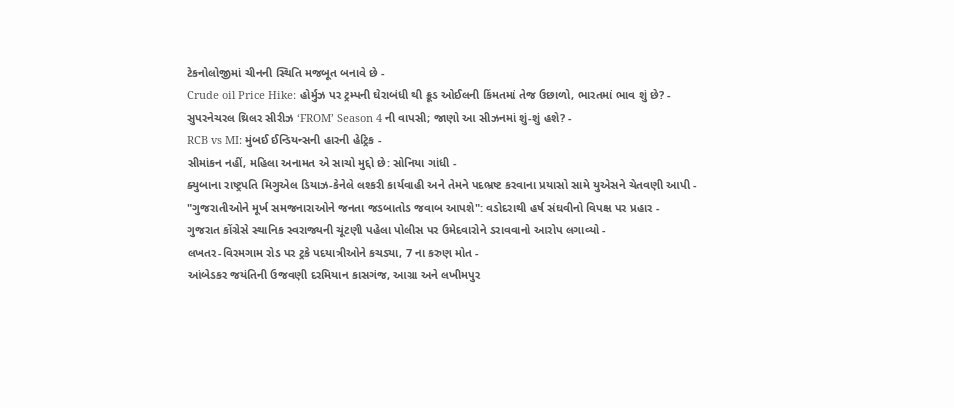ટેકનોલોજીમાં ચીનની સ્થિતિ મજબૂત બનાવે છે -
Crude oil Price Hike: હોર્મુઝ પર ટ્રમ્પની ઘેરાબંધી થી ક્રૂડ ઓઈલની કિંમતમાં તેજ ઉછાળો, ભારતમાં ભાવ શું છે? -
સુપરનેચરલ થ્રિલર સીરીઝ ‘FROM’ Season 4 ની વાપસી; જાણો આ સીઝનમાં શું-શું હશે? -
RCB vs MI: મુંબઈ ઈન્ડિયન્સની હારની હેટ્રિક -
સીમાંકન નહીં, મહિલા અનામત એ સાચો મુદ્દો છે: સોનિયા ગાંધી -
ક્યુબાના રાષ્ટ્રપતિ મિગુએલ ડિયાઝ-કેનેલે લશ્કરી કાર્યવાહી અને તેમને પદભ્રષ્ટ કરવાના પ્રયાસો સામે યુએસને ચેતવણી આપી -
"ગુજરાતીઓને મૂર્ખ સમજનારાઓને જનતા જડબાતોડ જવાબ આપશે": વડોદરાથી હર્ષ સંઘવીનો વિપક્ષ પર પ્રહાર -
ગુજરાત કોંગ્રેસે સ્થાનિક સ્વરાજ્યની ચૂંટણી પહેલા પોલીસ પર ઉમેદવારોને ડરાવવાનો આરોપ લગાવ્યો -
લખતર-વિરમગામ રોડ પર ટ્રકે પદયાત્રીઓને કચડ્યા, 7 ના કરુણ મોત -
આંબેડકર જયંતિની ઉજવણી દરમિયાન કાસગંજ, આગ્રા અને લખીમપુર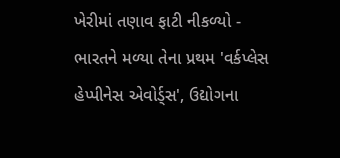ખેરીમાં તણાવ ફાટી નીકળ્યો -
ભારતને મળ્યા તેના પ્રથમ 'વર્કપ્લેસ હેપ્પીનેસ એવોર્ડ્સ', ઉદ્યોગના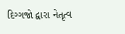દિગ્ગજો દ્વારા નેતૃત્વ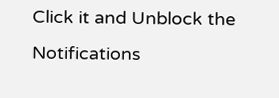Click it and Unblock the Notifications